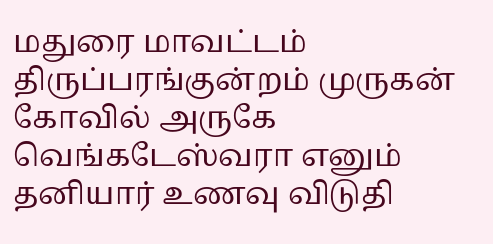மதுரை மாவட்டம் திருப்பரங்குன்றம் முருகன் கோவில் அருகே வெங்கடேஸ்வரா எனும் தனியார் உணவு விடுதி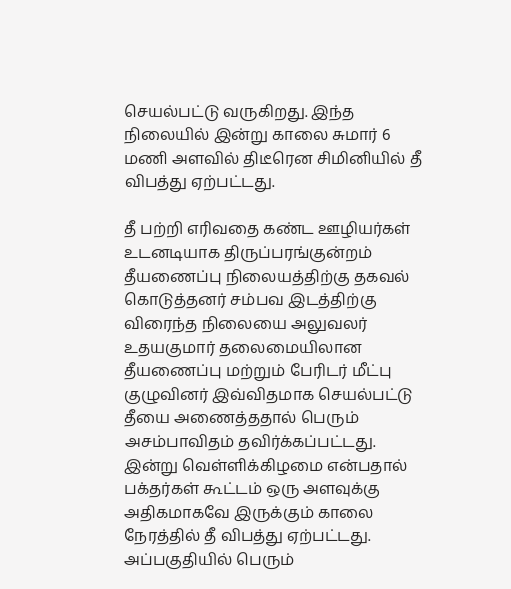செயல்பட்டு வருகிறது. இந்த நிலையில் இன்று காலை சுமார் 6 மணி அளவில் திடீரென சிமினியில் தீ விபத்து ஏற்பட்டது.

தீ பற்றி எரிவதை கண்ட ஊழியர்கள் உடனடியாக திருப்பரங்குன்றம் தீயணைப்பு நிலையத்திற்கு தகவல் கொடுத்தனர் சம்பவ இடத்திற்கு விரைந்த நிலையை அலுவலர் உதயகுமார் தலைமையிலான தீயணைப்பு மற்றும் பேரிடர் மீட்பு குழுவினர் இவ்விதமாக செயல்பட்டு தீயை அணைத்ததால் பெரும் அசம்பாவிதம் தவிர்க்கப்பட்டது.
இன்று வெள்ளிக்கிழமை என்பதால் பக்தர்கள் கூட்டம் ஒரு அளவுக்கு அதிகமாகவே இருக்கும் காலை நேரத்தில் தீ விபத்து ஏற்பட்டது. அப்பகுதியில் பெரும்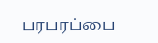பரபரப்பை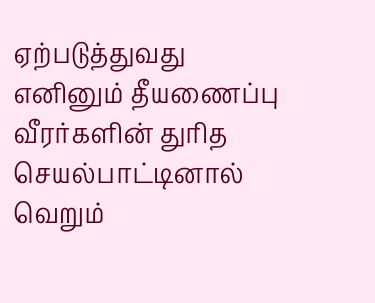ஏற்படுத்துவது எனினும் தீயணைப்பு வீரர்களின் துரித செயல்பாட்டினால் வெறும்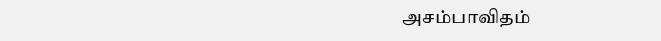அசம்பாவிதம்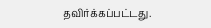தவிர்க்கப்பட்டது.